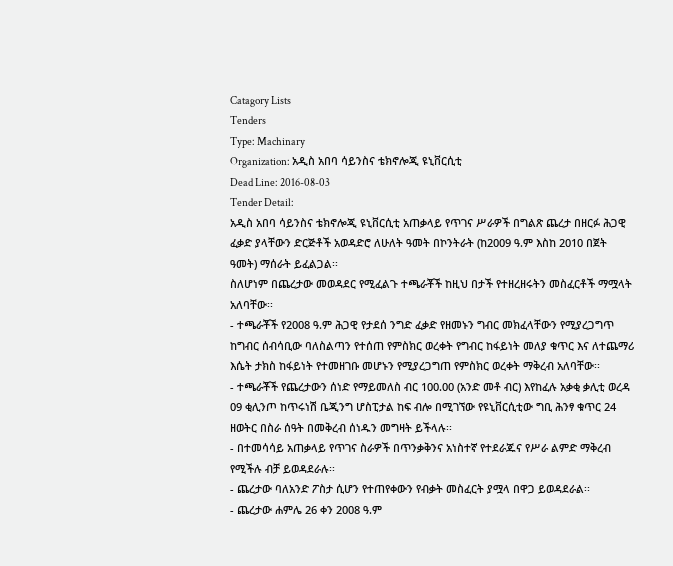Catagory Lists
Tenders
Type: Machinary
Organization: አዲስ አበባ ሳይንስና ቴክኖሎጂ ዩኒቨርሲቲ
Dead Line: 2016-08-03
Tender Detail:
አዲስ አበባ ሳይንስና ቴክኖሎጂ ዩኒቨርሲቲ አጠቃላይ የጥገና ሥራዎች በግልጽ ጨረታ በዘርፉ ሕጋዊ ፈቃድ ያላቸውን ድርጅቶች አወዳድሮ ለሁለት ዓመት በኮንትራት (ከ2009 ዓ.ም እስከ 2010 በጀት ዓመት) ማሰራት ይፈልጋል፡፡
ስለሆነም በጨረታው መወዳደር የሚፈልጉ ተጫራቾች ከዚህ በታች የተዘረዘሩትን መስፈርቶች ማሟላት አለባቸው፡፡
- ተጫራቾች የ2008 ዓ.ም ሕጋዊ የታደሰ ንግድ ፈቃድ የዘመኑን ግብር መክፈላቸውን የሚያረጋግጥ ከግብር ሰብሳቢው ባለስልጣን የተሰጠ የምስክር ወረቀት የግብር ከፋይነት መለያ ቁጥር እና ለተጨማሪ እሴት ታክስ ከፋይነት የተመዘገቡ መሆኑን የሚያረጋግጠ የምስክር ወረቀት ማቅረብ አለባቸው፡፡
- ተጫራቾች የጨረታውን ሰነድ የማይመለስ ብር 100.00 (አንድ መቶ ብር) እየከፈሉ አቃቂ ቃሊቲ ወረዳ 09 ቂሊንጦ ከጥሩነሽ ቤጂንግ ሆስፒታል ከፍ ብሎ በሚገኘው የዩኒቨርሲቲው ግቢ ሕንፃ ቁጥር 24 ዘወትር በስራ ሰዓት በመቅረብ ሰነዱን መግዛት ይችላሉ፡፡
- በተመሳሳይ አጠቃላይ የጥገና ስራዎች በጥንቃቅንና አነስተኛ የተደራጁና የሥራ ልምድ ማቅረብ የሚችሉ ብቻ ይወዳደራሉ፡፡
- ጨረታው ባለአንድ ፖስታ ሲሆን የተጠየቀውን የብቃት መስፈርት ያሟላ በዋጋ ይወዳደራል፡፡
- ጨረታው ሐምሌ 26 ቀን 2008 ዓ.ም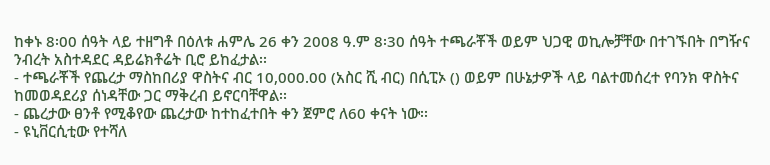ከቀኑ 8፡00 ሰዓት ላይ ተዘግቶ በዕለቱ ሐምሌ 26 ቀን 2008 ዓ.ም 8፡30 ሰዓት ተጫራቾች ወይም ህጋዊ ወኪሎቻቸው በተገኙበት በግዥና ንብረት አስተዳደር ዳይሬክቶሬት ቢሮ ይከፈታል፡፡
- ተጫራቾች የጨረታ ማስከበሪያ ዋስትና ብር 10,000.00 (አስር ሺ ብር) በሲፒኦ () ወይም በሁኔታዎች ላይ ባልተመሰረተ የባንክ ዋስትና ከመወዳደሪያ ሰነዳቸው ጋር ማቅረብ ይኖርባቸዋል፡፡
- ጨረታው ፀንቶ የሚቆየው ጨረታው ከተከፈተበት ቀን ጀምሮ ለ60 ቀናት ነው፡፡
- ዩኒቨርሲቲው የተሻለ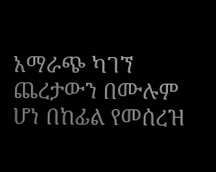አማራጭ ካገኘ ጨረታውን በሙሉም ሆነ በከፊል የመሰረዝ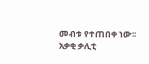መብቱ የተጠበቀ ነው፡፡
አቃቂ ቃሊቲ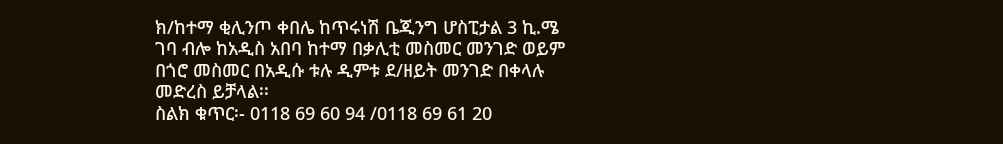ክ/ከተማ ቂሊንጦ ቀበሌ ከጥሩነሽ ቤጂንግ ሆስፒታል 3 ኪ.ሜ ገባ ብሎ ከአዲስ አበባ ከተማ በቃሊቲ መስመር መንገድ ወይም በጎሮ መስመር በአዲሱ ቱሉ ዲምቱ ደ/ዘይት መንገድ በቀላሉ መድረስ ይቻላል፡፡
ስልክ ቁጥር፡- 0118 69 60 94 /0118 69 61 20